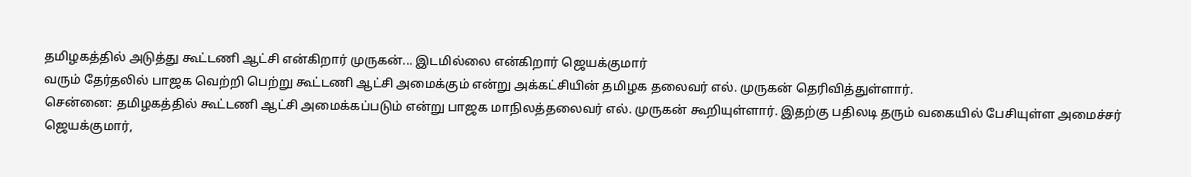தமிழகத்தில் அடுத்து கூட்டணி ஆட்சி என்கிறார் முருகன்... இடமில்லை என்கிறார் ஜெயக்குமார்
வரும் தேர்தலில் பாஜக வெற்றி பெற்று கூட்டணி ஆட்சி அமைக்கும் என்று அக்கட்சியின் தமிழக தலைவர் எல். முருகன் தெரிவித்துள்ளார்.
சென்னை: தமிழகத்தில் கூட்டணி ஆட்சி அமைக்கப்படும் என்று பாஜக மாநிலத்தலைவர் எல். முருகன் கூறியுள்ளார். இதற்கு பதிலடி தரும் வகையில் பேசியுள்ள அமைச்சர் ஜெயக்குமார்,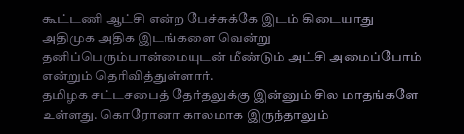கூட்டணி ஆட்சி என்ற பேச்சுக்கே இடம் கிடையாது அதிமுக அதிக இடங்களை வென்று தனிப்பெரும்பான்மையுடன் மீண்டும் அட்சி அமைப்போம் என்றும் தெரிவித்துள்ளார்.
தமிழக சட்டசபைத் தேர்தலுக்கு இன்னும் சில மாதங்களே உள்ளது. கொரோனா காலமாக இருந்தாலும்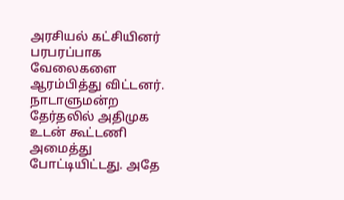அரசியல் கட்சியினர் பரபரப்பாக வேலைகளை ஆரம்பித்து விட்டனர். நாடாளுமன்ற தேர்தலில் அதிமுக உடன் கூட்டணி அமைத்து போட்டியிட்டது. அதே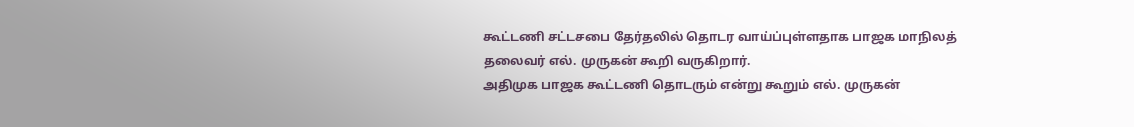கூட்டணி சட்டசபை தேர்தலில் தொடர வாய்ப்புள்ளதாக பாஜக மாநிலத் தலைவர் எல். முருகன் கூறி வருகிறார்.
அதிமுக பாஜக கூட்டணி தொடரும் என்று கூறும் எல். முருகன்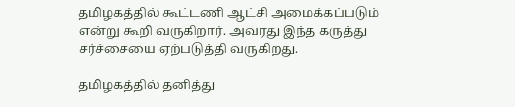தமிழகத்தில் கூட்டணி ஆட்சி அமைக்கப்படும் என்று கூறி வருகிறார். அவரது இந்த கருத்து சர்ச்சையை ஏற்படுத்தி வருகிறது.

தமிழகத்தில் தனித்து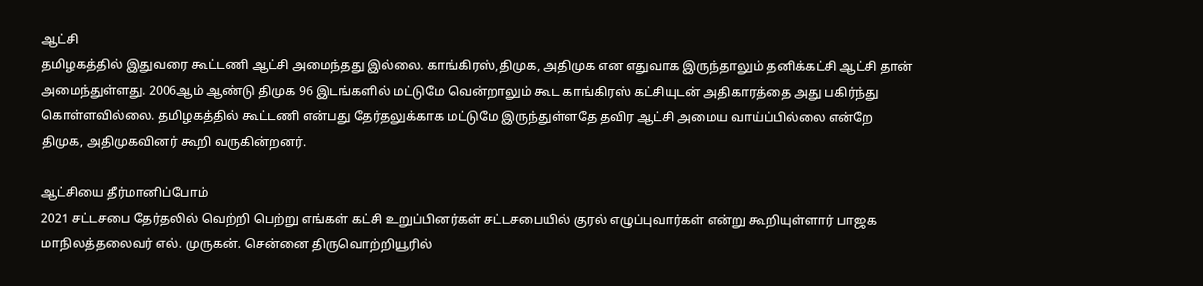ஆட்சி
தமிழகத்தில் இதுவரை கூட்டணி ஆட்சி அமைந்தது இல்லை. காங்கிரஸ்,திமுக, அதிமுக என எதுவாக இருந்தாலும் தனிக்கட்சி ஆட்சி தான் அமைந்துள்ளது. 2006ஆம் ஆண்டு திமுக 96 இடங்களில் மட்டுமே வென்றாலும் கூட காங்கிரஸ் கட்சியுடன் அதிகாரத்தை அது பகிர்ந்து கொள்ளவில்லை. தமிழகத்தில் கூட்டணி என்பது தேர்தலுக்காக மட்டுமே இருந்துள்ளதே தவிர ஆட்சி அமைய வாய்ப்பில்லை என்றே திமுக, அதிமுகவினர் கூறி வருகின்றனர்.

ஆட்சியை தீர்மானிப்போம்
2021 சட்டசபை தேர்தலில் வெற்றி பெற்று எங்கள் கட்சி உறுப்பினர்கள் சட்டசபையில் குரல் எழுப்புவார்கள் என்று கூறியுள்ளார் பாஜக மாநிலத்தலைவர் எல். முருகன். சென்னை திருவொற்றியூரில்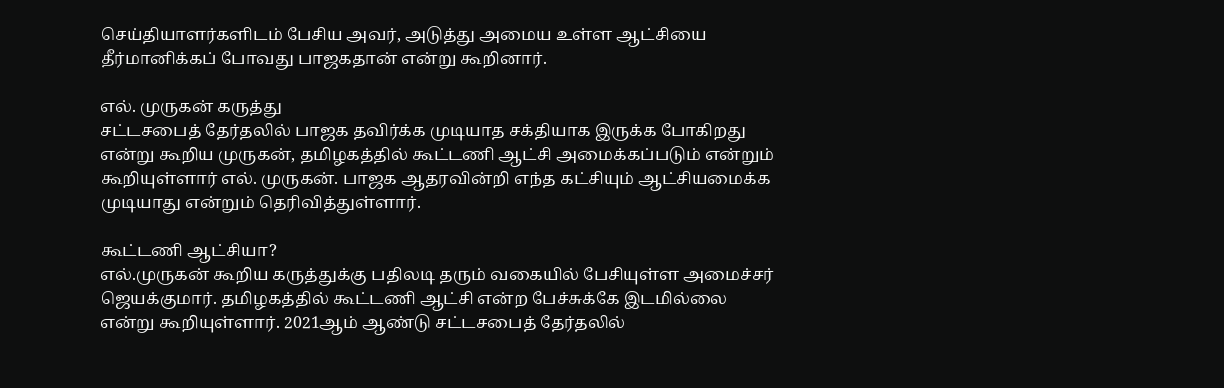செய்தியாளர்களிடம் பேசிய அவர், அடுத்து அமைய உள்ள ஆட்சியை தீர்மானிக்கப் போவது பாஜகதான் என்று கூறினார்.

எல். முருகன் கருத்து
சட்டசபைத் தேர்தலில் பாஜக தவிர்க்க முடியாத சக்தியாக இருக்க போகிறது என்று கூறிய முருகன், தமிழகத்தில் கூட்டணி ஆட்சி அமைக்கப்படும் என்றும் கூறியுள்ளார் எல். முருகன். பாஜக ஆதரவின்றி எந்த கட்சியும் ஆட்சியமைக்க முடியாது என்றும் தெரிவித்துள்ளார்.

கூட்டணி ஆட்சியா?
எல்.முருகன் கூறிய கருத்துக்கு பதிலடி தரும் வகையில் பேசியுள்ள அமைச்சர் ஜெயக்குமார். தமிழகத்தில் கூட்டணி ஆட்சி என்ற பேச்சுக்கே இடமில்லை என்று கூறியுள்ளார். 2021ஆம் ஆண்டு சட்டசபைத் தேர்தலில்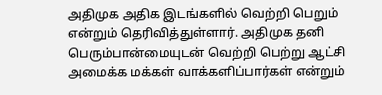அதிமுக அதிக இடங்களில் வெற்றி பெறும் என்றும் தெரிவித்துள்ளார். அதிமுக தனி பெரும்பான்மையுடன் வெற்றி பெற்று ஆட்சி அமைக்க மக்கள் வாக்களிப்பார்கள் என்றும்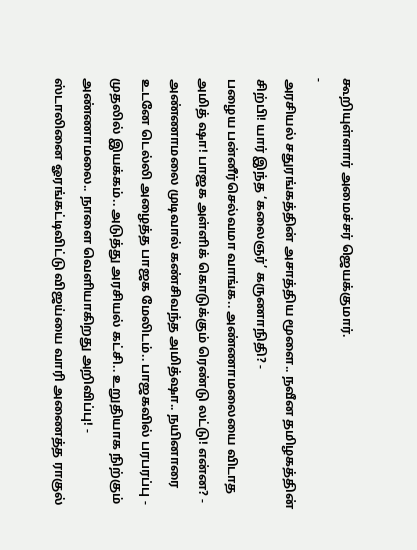கூறியுள்ளார் அமைச்சர் ஜெயக்குமார்.
-
அரசியல் சதுரங்கத்தின் அசாத்திய மூளை.. நவீன தமிழகத்தின் சிற்பி! யார் இந்த ‘கலைஞர்’ கருணாநிதி? -
பழைய பன்னீர்செல்வமா வாங்க.. அண்ணாமலையை விடாத அமித் ஷா! பாஜக அள்ளிக் கொடுக்கும் ரெண்டு லட்டு! என்ன? -
அண்ணாமலை முடிவால் கண்சிவந்த அமித்ஷா.. நயினாரை உடனே டெல்லி அழைத்த பாஜக மேலிடம்.. பாஜகவில் பரபரப்பு -
முதலில் இயக்கம்.. அடுத்து அரசியல் கட்சி.. உறுதியாக நிற்கும் அண்ணாமலை.. நாளை வெளியாகிறது அறிவிப்பு! -
ஸ்டாலினை ஓரங்கட்டிவிட்டு விஜய்யை வாரி அணைத்த ராகுல்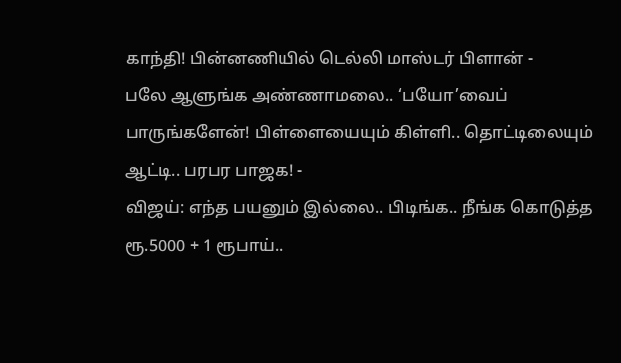காந்தி! பின்னணியில் டெல்லி மாஸ்டர் பிளான் -
பலே ஆளுங்க அண்ணாமலை.. ‘பயோ’வைப் பாருங்களேன்! பிள்ளையையும் கிள்ளி.. தொட்டிலையும் ஆட்டி.. பரபர பாஜக! -
விஜய்: எந்த பயனும் இல்லை.. பிடிங்க.. நீங்க கொடுத்த ரூ.5000 + 1 ரூபாய்..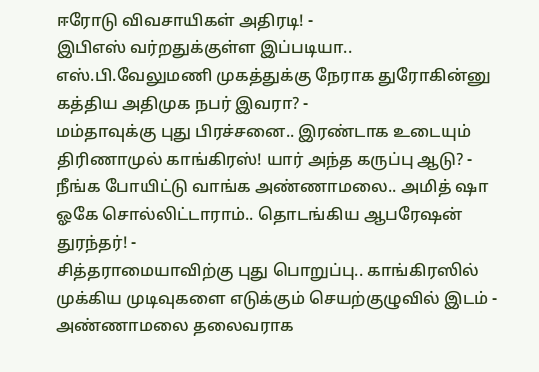ஈரோடு விவசாயிகள் அதிரடி! -
இபிஎஸ் வர்றதுக்குள்ள இப்படியா.. எஸ்.பி.வேலுமணி முகத்துக்கு நேராக துரோகின்னு கத்திய அதிமுக நபர் இவரா? -
மம்தாவுக்கு புது பிரச்சனை.. இரண்டாக உடையும் திரிணாமுல் காங்கிரஸ்! யார் அந்த கருப்பு ஆடு? -
நீங்க போயிட்டு வாங்க அண்ணாமலை.. அமித் ஷா ஓகே சொல்லிட்டாராம்.. தொடங்கிய ஆபரேஷன் துரந்தர்! -
சித்தராமையாவிற்கு புது பொறுப்பு.. காங்கிரஸில் முக்கிய முடிவுகளை எடுக்கும் செயற்குழுவில் இடம் -
அண்ணாமலை தலைவராக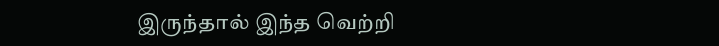இருந்தால் இந்த வெற்றி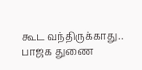கூட வந்திருக்காது.. பாஜக துணை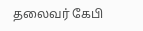தலைவர் கேபி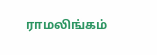ராமலிங்கம்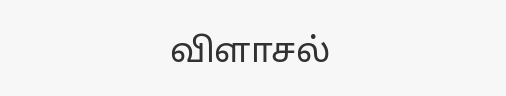விளாசல்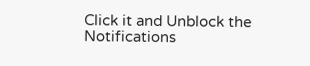Click it and Unblock the Notifications